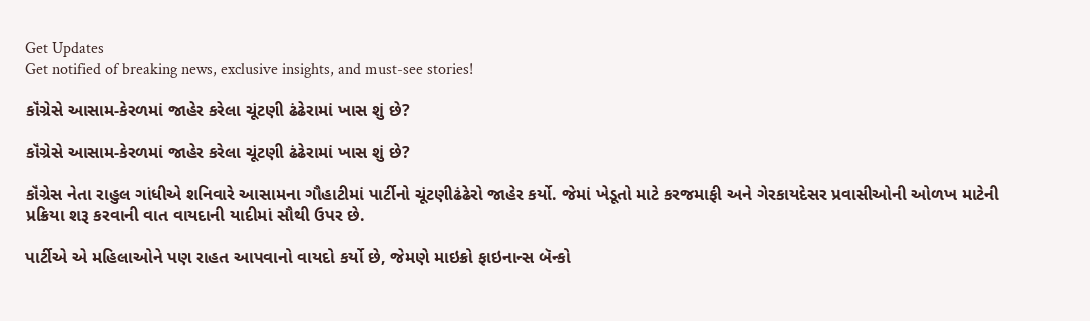Get Updates
Get notified of breaking news, exclusive insights, and must-see stories!

કૉંગ્રેસે આસામ-કેરળમાં જાહેર કરેલા ચૂંટણી ઢંઢેરામાં ખાસ શું છે?

કૉંગ્રેસે આસામ-કેરળમાં જાહેર કરેલા ચૂંટણી ઢંઢેરામાં ખાસ શું છે?

કૉંગ્રેસ નેતા રાહુલ ગાંધીએ શનિવારે આસામના ગૌહાટીમાં પાર્ટીનો ચૂંટણીઢંઢેરો જાહેર કર્યો. જેમાં ખેડૂતો માટે કરજમાફી અને ગેરકાયદેસર પ્રવાસીઓની ઓળખ માટેની પ્રક્રિયા શરૂ કરવાની વાત વાયદાની યાદીમાં સૌથી ઉપર છે.

પાર્ટીએ એ મહિલાઓને પણ રાહત આપવાનો વાયદો કર્યો છે, જેમણે માઇક્રો ફાઇનાન્સ બૅન્કો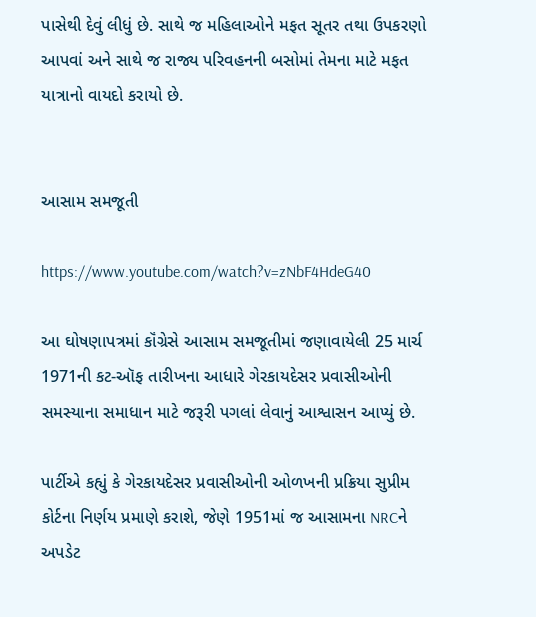પાસેથી દેવું લીધું છે. સાથે જ મહિલાઓને મફત સૂતર તથા ઉપકરણો આપવાં અને સાથે જ રાજ્ય પરિવહનની બસોમાં તેમના માટે મફત યાત્રાનો વાયદો કરાયો છે.


આસામ સમજૂતી

https://www.youtube.com/watch?v=zNbF4HdeG40

આ ઘોષણાપત્રમાં કૉંગ્રેસે આસામ સમજૂતીમાં જણાવાયેલી 25 માર્ચ 1971ની કટ-ઑફ તારીખના આધારે ગેરકાયદેસર પ્રવાસીઓની સમસ્યાના સમાધાન માટે જરૂરી પગલાં લેવાનું આશ્વાસન આપ્યું છે.

પાર્ટીએ કહ્યું કે ગેરકાયદેસર પ્રવાસીઓની ઓળખની પ્રક્રિયા સુપ્રીમ કોર્ટના નિર્ણય પ્રમાણે કરાશે, જેણે 1951માં જ આસામના NRCને અપડેટ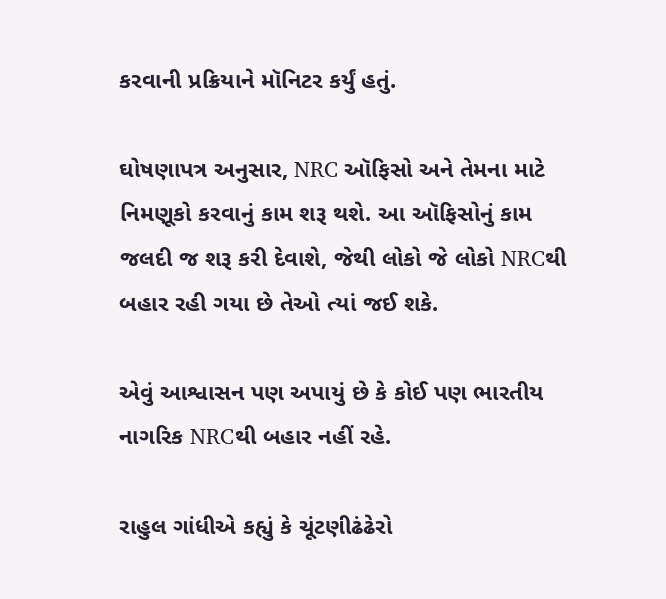કરવાની પ્રક્રિયાને મૉનિટર કર્યું હતું.

ઘોષણાપત્ર અનુસાર, NRC ઑફિસો અને તેમના માટે નિમણૂકો કરવાનું કામ શરૂ થશે. આ ઑફિસોનું કામ જલદી જ શરૂ કરી દેવાશે, જેથી લોકો જે લોકો NRCથી બહાર રહી ગયા છે તેઓ ત્યાં જઈ શકે.

એવું આશ્વાસન પણ અપાયું છે કે કોઈ પણ ભારતીય નાગરિક NRCથી બહાર નહીં રહે.

રાહુલ ગાંધીએ કહ્યું કે ચૂંટણીઢંઢેરો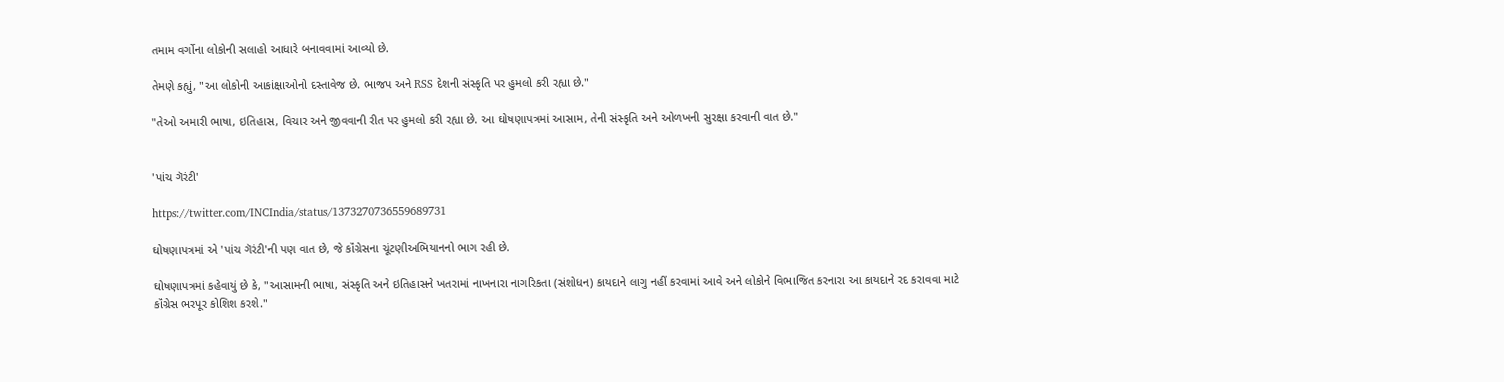તમામ વર્ગોના લોકોની સલાહો આધારે બનાવવામાં આવ્યો છે.

તેમણે કહ્યું, "આ લોકોની આકાંક્ષાઓનો દસ્તાવેજ છે. ભાજપ અને RSS દેશની સંસ્કૃતિ પર હુમલો કરી રહ્યા છે."

"તેઓ અમારી ભાષા, ઇતિહાસ, વિચાર અને જીવવાની રીત પર હુમલો કરી રહ્યા છે. આ ઘોષણાપત્રમાં આસામ, તેની સંસ્કૃતિ અને ઓળખની સુરક્ષા કરવાની વાત છે."


'પાંચ ગૅરંટી'

https://twitter.com/INCIndia/status/1373270736559689731

ઘોષણાપત્રમાં એ 'પાંચ ગૅરંટી'ની પણ વાત છે, જે કૉંગ્રેસના ચૂંટણીઅભિયાનનો ભાગ રહી છે.

ઘોષણાપત્રમાં કહેવાયું છે કે, "આસામની ભાષા, સંસ્કૃતિ અને ઇતિહાસને ખતરામાં નાખનારા નાગરિકતા (સંશોધન) કાયદાને લાગુ નહીં કરવામાં આવે અને લોકોને વિભાજિત કરનારા આ કાયદાને રદ કરાવવા માટે કૉંગ્રેસ ભરપૂર કોશિશ કરશે."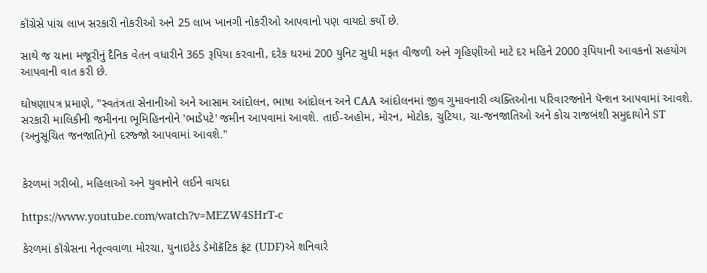કૉંગ્રેસે પાંચ લાખ સરકારી નોકરીઓ અને 25 લાખ ખાનગી નોકરીઓ આપવાનો પણ વાયદો કર્યો છે.

સાથે જ ચાના મજૂરીનું દૈનિક વેતન વધારીને 365 રૂપિયા કરવાની, દરેક ઘરમાં 200 યુનિટ સુધી મફત વીજળી અને ગૃહિણીઓ માટે દર મહિને 2000 રૂપિયાની આવકનો સહયોગ આપવાની વાત કરી છે.

ઘોષણાપત્ર પ્રમાણે, "સ્વતંત્રતા સેનાનીઓ અને આસામ આંદોલન, ભાષા આંદોલન અને CAA આંદોલનમાં જીવ ગુમાવનારી વ્યક્તિઓના પરિવારજનોને પૅન્શન આપવામાં આવશે. સરકારી માલિકીની જમીનના ભૂમિહિનનોને 'ભાડેપટે' જમીન આપવામાં આવશે. તાઈ-અહોમ, મોરન, મોટોક, ચુટિયા, ચા-જનજાતિઓ અને કોચ રાજબંશી સમુદાયોને ST (અનુસૂચિત જનજાતિ)નો દરજ્જો આપવામાં આવશે."


કેરળમાં ગરીબો, મહિલાઓ અને યુવાનોને લઈને વાયદા

https://www.youtube.com/watch?v=MEZW4SHrT-c

કેરળમાં કૉંગ્રેસના નેતૃત્વવાળા મોરચા, યુનાઇટેડ ડેમૉક્રૅટિક ફ્રંટ (UDF)એ શનિવારે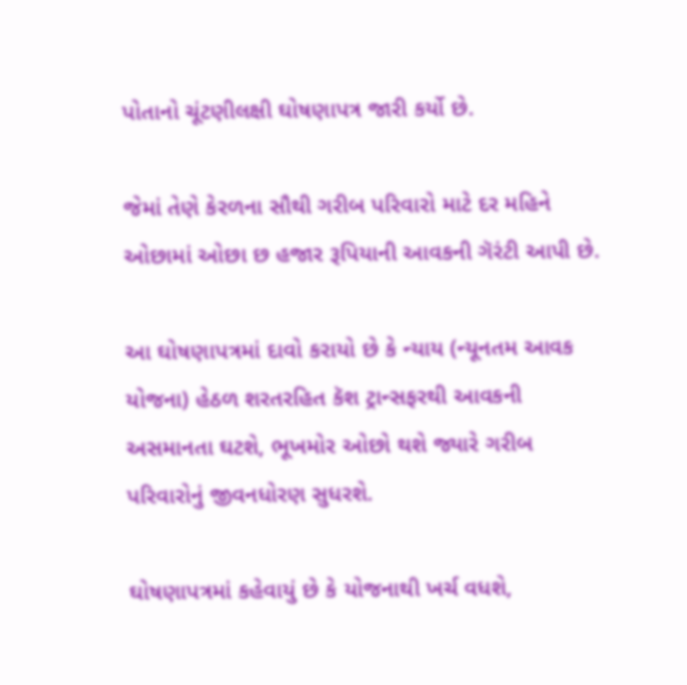પોતાનો ચૂંટણીલક્ષી ઘોષણાપત્ર જારી કર્યો છે.

જેમાં તેણે કેરળના સૌથી ગરીબ પરિવારો માટે દર મહિને ઓછામાં ઓછા છ હજાર રૂપિયાની આવકની ગૅરંટી આપી છે.

આ ઘોષણાપત્રમાં દાવો કરાયો છે કે ન્યાય (ન્યૂનતમ આવક યોજના) હેઠળ શરતરહિત કૅશ ટ્રાન્સફરથી આવકની અસમાનતા ઘટશે, ભૂખમોર ઓછો થશે જ્યારે ગરીબ પરિવારોનું જીવનધોરણ સુધરશે.

ઘોષણાપત્રમાં કહેવાયું છે કે યોજનાથી ખર્ચ વધશે,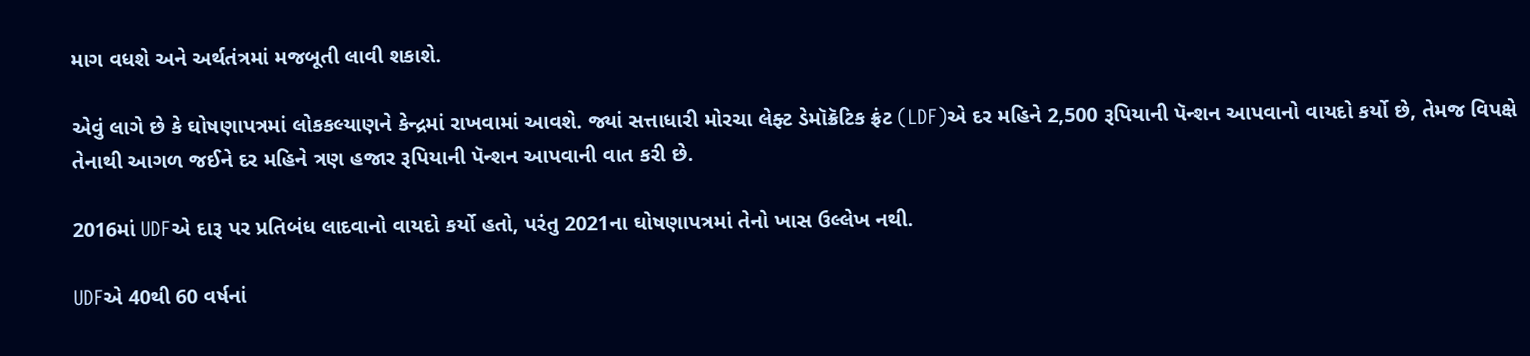માગ વધશે અને અર્થતંત્રમાં મજબૂતી લાવી શકાશે.

એવું લાગે છે કે ઘોષણાપત્રમાં લોકકલ્યાણને કેન્દ્રમાં રાખવામાં આવશે. જ્યાં સત્તાધારી મોરચા લેફ્ટ ડેમૉક્રૅટિક ફ્રંટ (LDF)એ દર મહિને 2,500 રૂપિયાની પૅન્શન આપવાનો વાયદો કર્યો છે, તેમજ વિપક્ષે તેનાથી આગળ જઈને દર મહિને ત્રણ હજાર રૂપિયાની પૅન્શન આપવાની વાત કરી છે.

2016માં UDFએ દારૂ પર પ્રતિબંધ લાદવાનો વાયદો કર્યો હતો, પરંતુ 2021ના ઘોષણાપત્રમાં તેનો ખાસ ઉલ્લેખ નથી.

UDFએ 40થી 60 વર્ષનાં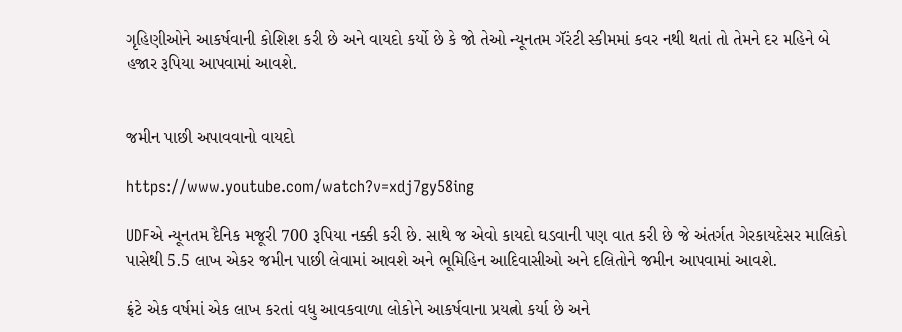ગૃહિણીઓને આકર્ષવાની કોશિશ કરી છે અને વાયદો કર્યો છે કે જો તેઓ ન્યૂનતમ ગૅરંટી સ્કીમમાં કવર નથી થતાં તો તેમને દર મહિને બે હજાર રૂપિયા આપવામાં આવશે.


જમીન પાછી અપાવવાનો વાયદો

https://www.youtube.com/watch?v=xdj7gy58ing

UDFએ ન્યૂનતમ દૈનિક મજૂરી 700 રૂપિયા નક્કી કરી છે. સાથે જ એવો કાયદો ઘડવાની પણ વાત કરી છે જે અંતર્ગત ગેરકાયદેસર માલિકો પાસેથી 5.5 લાખ એકર જમીન પાછી લેવામાં આવશે અને ભૂમિહિન આદિવાસીઓ અને દલિતોને જમીન આપવામાં આવશે.

ફ્રંટે એક વર્ષમાં એક લાખ કરતાં વધુ આવકવાળા લોકોને આકર્ષવાના પ્રયત્નો કર્યા છે અને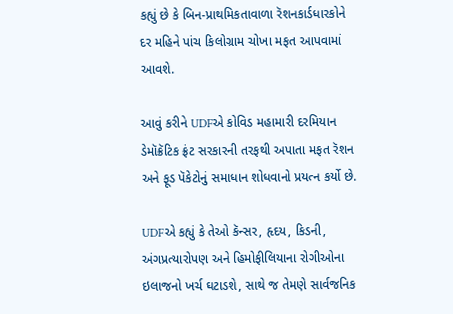કહ્યું છે કે બિન-પ્રાથમિકતાવાળા રૅશનકાર્ડધારકોને દર મહિને પાંચ કિલોગ્રામ ચોખા મફત આપવામાં આવશે.

આવું કરીને UDFએ કોવિડ મહામારી દરમિયાન ડેમૉક્રૅટિક ફ્રંટ સરકારની તરફથી અપાતા મફત રૅશન અને ફૂડ પૅકેટોનું સમાધાન શોધવાનો પ્રયત્ન કર્યો છે.

UDFએ કહ્યું કે તેઓ કૅન્સર, હૃદય, કિડની, અંગપ્રત્યારોપણ અને હિમોફીલિયાના રોગીઓના ઇલાજનો ખર્ચ ઘટાડશે, સાથે જ તેમણે સાર્વજનિક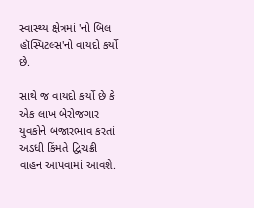સ્વાસ્થ્ય ક્ષેત્રમાં 'નો બિલ હૉસ્પિટલ્સ'નો વાયદો કર્યો છે.

સાથે જ વાયદો કર્યો છે કે એક લાખ બેરોજગાર યુવકોને બજારભાવ કરતાં અડધી કિંમતે દ્વિચક્રી વાહન આપવામાં આવશે.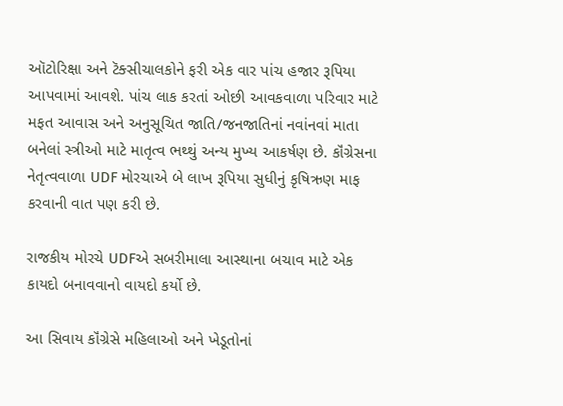ઑટોરિક્ષા અને ટૅક્સીચાલકોને ફરી એક વાર પાંચ હજાર રૂપિયા આપવામાં આવશે. પાંચ લાક કરતાં ઓછી આવકવાળા પરિવાર માટે મફત આવાસ અને અનુસૂચિત જાતિ/જનજાતિનાં નવાંનવાં માતા બનેલાં સ્ત્રીઓ માટે માતૃત્વ ભથ્થું અન્ય મુખ્ય આકર્ષણ છે. કૉંગ્રેસના નેતૃત્વવાળા UDF મોરચાએ બે લાખ રૂપિયા સુધીનું કૃષિઋણ માફ કરવાની વાત પણ કરી છે.

રાજકીય મોરચે UDFએ સબરીમાલા આસ્થાના બચાવ માટે એક કાયદો બનાવવાનો વાયદો કર્યો છે.

આ સિવાય કૉંગ્રેસે મહિલાઓ અને ખેડૂતોનાં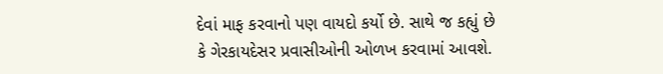દેવાં માફ કરવાનો પણ વાયદો કર્યો છે. સાથે જ કહ્યું છે કે ગેરકાયદેસર પ્રવાસીઓની ઓળખ કરવામાં આવશે.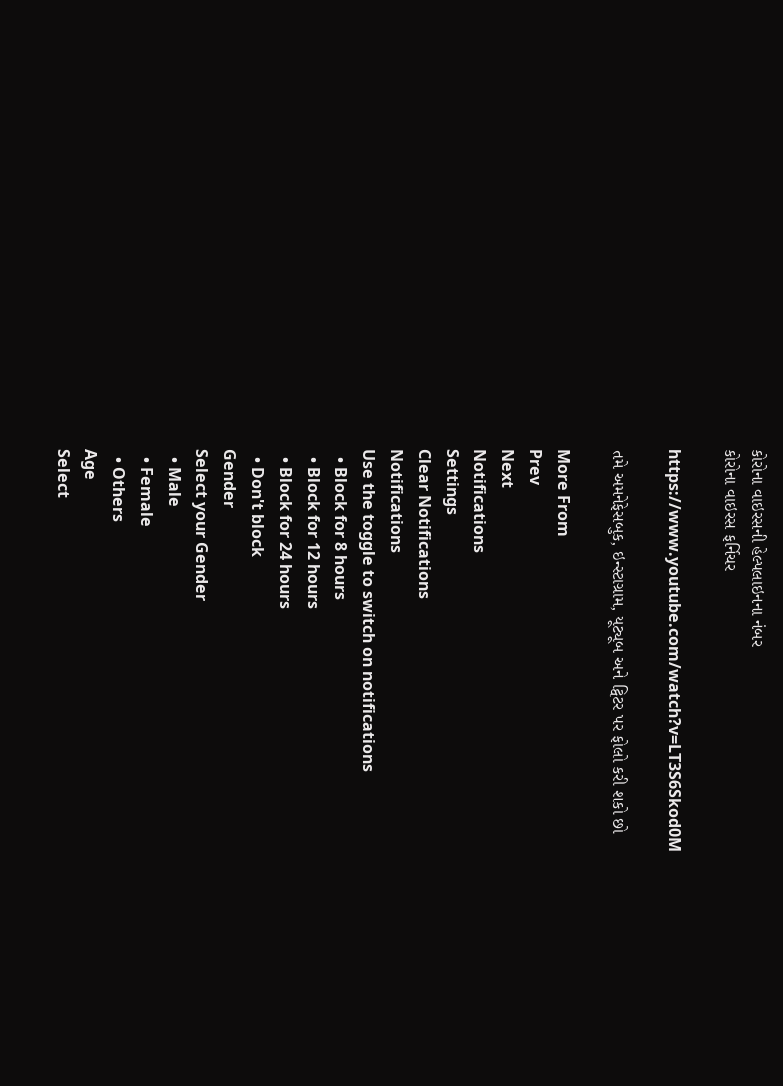કોરોના વાઇરસની હેલ્પલાઇનના નંબર
કોરોના વાઇરસ ફર્નિચર

https://www.youtube.com/watch?v=LT3S6Skod0M

તમે અમનેફેસબુક, ઇન્સ્ટાગ્રામ, યૂટ્યૂબ અને ટ્વિટર પર ફોલો કરી શકો છો

More From
Prev
Next
Notifications
Settings
Clear Notifications
Notifications
Use the toggle to switch on notifications
  • Block for 8 hours
  • Block for 12 hours
  • Block for 24 hours
  • Don't block
Gender
Select your Gender
  • Male
  • Female
  • Others
Age
Select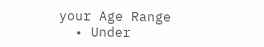your Age Range
  • Under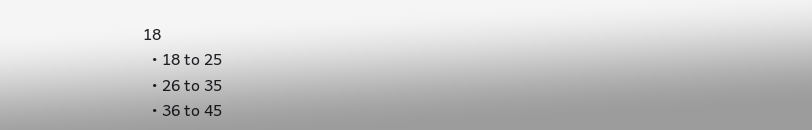18
  • 18 to 25
  • 26 to 35
  • 36 to 45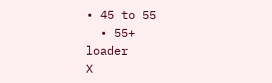• 45 to 55
  • 55+
loader
X